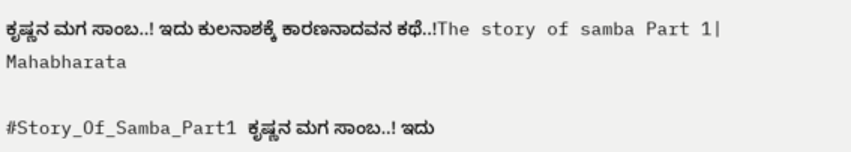ಕೃಷ್ಣನ ಮಗ ಸಾಂಬ..! ಇದು ಕುಲನಾಶಕ್ಕೆ ಕಾರಣನಾದವನ ಕಥೆ..!The story of samba Part 1| Mahabharata

#Story_Of_Samba_Part1 ಕೃಷ್ಣನ ಮಗ ಸಾಂಬ..! ಇದು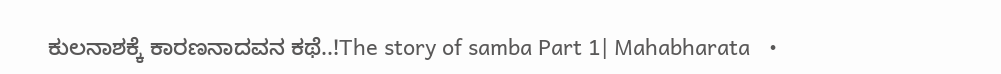ಕುಲನಾಶಕ್ಕೆ ಕಾರಣನಾದವನ ಕಥೆ..!The story of samba Part 1| Mahabharata   •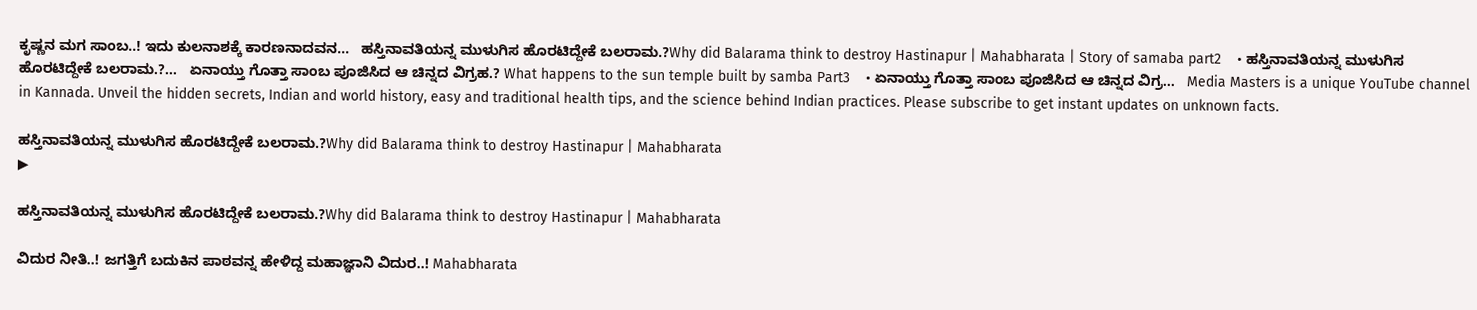ಕೃಷ್ಣನ ಮಗ ಸಾಂಬ..! ಇದು ಕುಲನಾಶಕ್ಕೆ ಕಾರಣನಾದವನ...   ಹಸ್ತಿನಾವತಿಯನ್ನ ಮುಳುಗಿಸ ಹೊರಟಿದ್ದೇಕೆ ಬಲರಾಮ.?Why did Balarama think to destroy Hastinapur | Mahabharata | Story of samaba part2    • ಹಸ್ತಿನಾವತಿಯನ್ನ ಮುಳುಗಿಸ ಹೊರಟಿದ್ದೇಕೆ ಬಲರಾಮ.?...   ಏನಾಯ್ತು ಗೊತ್ತಾ ಸಾಂಬ ಪೂಜಿಸಿದ ಆ ಚಿನ್ನದ ವಿಗ್ರಹ.? What happens to the sun temple built by samba Part3    • ಏನಾಯ್ತು ಗೊತ್ತಾ ಸಾಂಬ ಪೂಜಿಸಿದ ಆ ಚಿನ್ನದ ವಿಗ್ರ...   Media Masters is a unique YouTube channel in Kannada. Unveil the hidden secrets, Indian and world history, easy and traditional health tips, and the science behind Indian practices. Please subscribe to get instant updates on unknown facts.

ಹಸ್ತಿನಾವತಿಯನ್ನ ಮುಳುಗಿಸ ಹೊರಟಿದ್ದೇಕೆ ಬಲರಾಮ.?Why did Balarama think to destroy Hastinapur | Mahabharata
▶

ಹಸ್ತಿನಾವತಿಯನ್ನ ಮುಳುಗಿಸ ಹೊರಟಿದ್ದೇಕೆ ಬಲರಾಮ.?Why did Balarama think to destroy Hastinapur | Mahabharata

ವಿದುರ ನೀತಿ..! ಜಗತ್ತಿಗೆ ಬದುಕಿನ ಪಾಠವನ್ನ ಹೇಳಿದ್ದ ಮಹಾಜ್ಞಾನಿ ವಿದುರ..! Mahabharata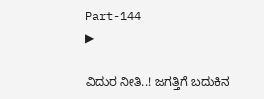Part-144
▶

ವಿದುರ ನೀತಿ..! ಜಗತ್ತಿಗೆ ಬದುಕಿನ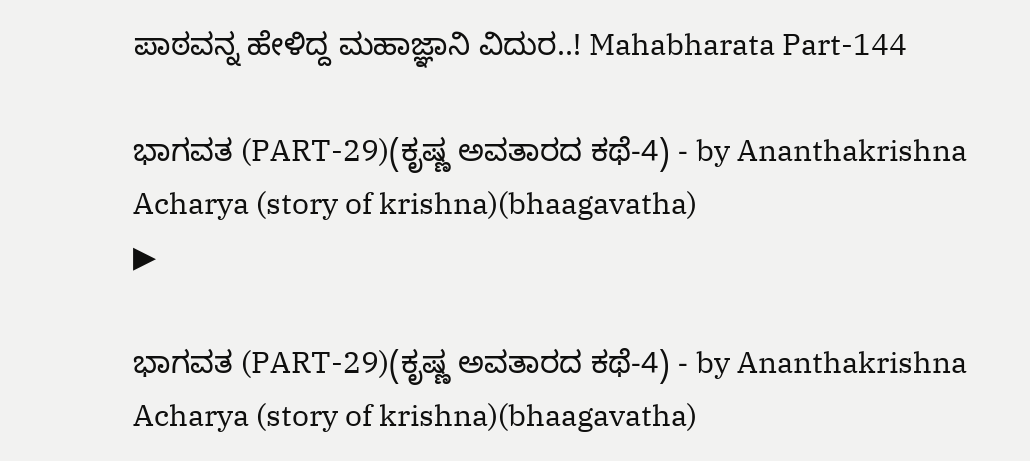ಪಾಠವನ್ನ ಹೇಳಿದ್ದ ಮಹಾಜ್ಞಾನಿ ವಿದುರ..! Mahabharata Part-144

ಭಾಗವತ (PART-29)(ಕೃಷ್ಣ ಅವತಾರದ ಕಥೆ-4) - by Ananthakrishna Acharya (story of krishna)(bhaagavatha)
▶

ಭಾಗವತ (PART-29)(ಕೃಷ್ಣ ಅವತಾರದ ಕಥೆ-4) - by Ananthakrishna Acharya (story of krishna)(bhaagavatha)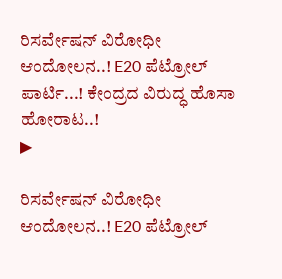ರಿಸರ್ವೇಷನ್ ವಿರೋಧೀ ಆಂದೋಲನ..! E20 ಪೆಟ್ರೋಲ್ ಪಾರ್ಟಿ...! ಕೇಂದ್ರದ ವಿರುದ್ಧ ಹೊಸಾ ಹೋರಾಟ..!
▶

ರಿಸರ್ವೇಷನ್ ವಿರೋಧೀ ಆಂದೋಲನ..! E20 ಪೆಟ್ರೋಲ್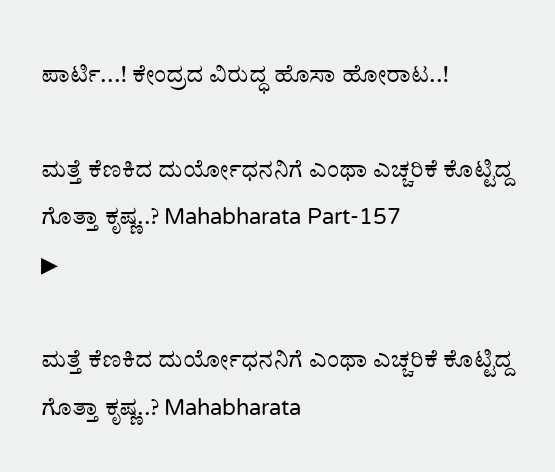ಪಾರ್ಟಿ...! ಕೇಂದ್ರದ ವಿರುದ್ಧ ಹೊಸಾ ಹೋರಾಟ..!

ಮತ್ತೆ ಕೆಣಕಿದ ದುರ್ಯೋಧನನಿಗೆ ಎಂಥಾ ಎಚ್ಚರಿಕೆ ಕೊಟ್ಟಿದ್ದ ಗೊತ್ತಾ ಕೃಷ್ಣ..? Mahabharata Part-157
▶

ಮತ್ತೆ ಕೆಣಕಿದ ದುರ್ಯೋಧನನಿಗೆ ಎಂಥಾ ಎಚ್ಚರಿಕೆ ಕೊಟ್ಟಿದ್ದ ಗೊತ್ತಾ ಕೃಷ್ಣ..? Mahabharata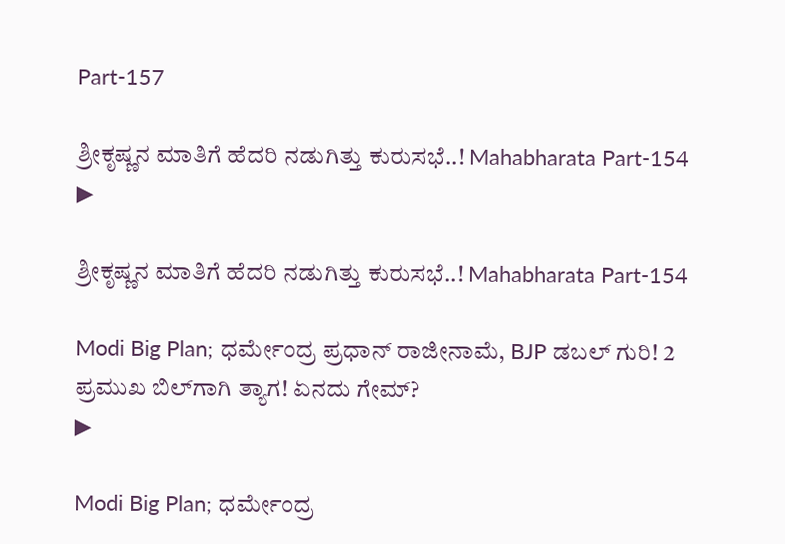Part-157

ಶ್ರೀಕೃಷ್ಣನ ಮಾತಿಗೆ ಹೆದರಿ ನಡುಗಿತ್ತು ಕುರುಸಭೆ..! Mahabharata Part-154
▶

ಶ್ರೀಕೃಷ್ಣನ ಮಾತಿಗೆ ಹೆದರಿ ನಡುಗಿತ್ತು ಕುರುಸಭೆ..! Mahabharata Part-154

Modi Big Plan; ಧರ್ಮೇಂದ್ರ ಪ್ರಧಾನ್ ರಾಜೀನಾಮೆ, BJP ಡಬಲ್‌ ಗುರಿ! 2 ಪ್ರಮುಖ ಬಿಲ್‌ಗಾಗಿ ತ್ಯಾಗ! ಏನದು ಗೇಮ್?
▶

Modi Big Plan; ಧರ್ಮೇಂದ್ರ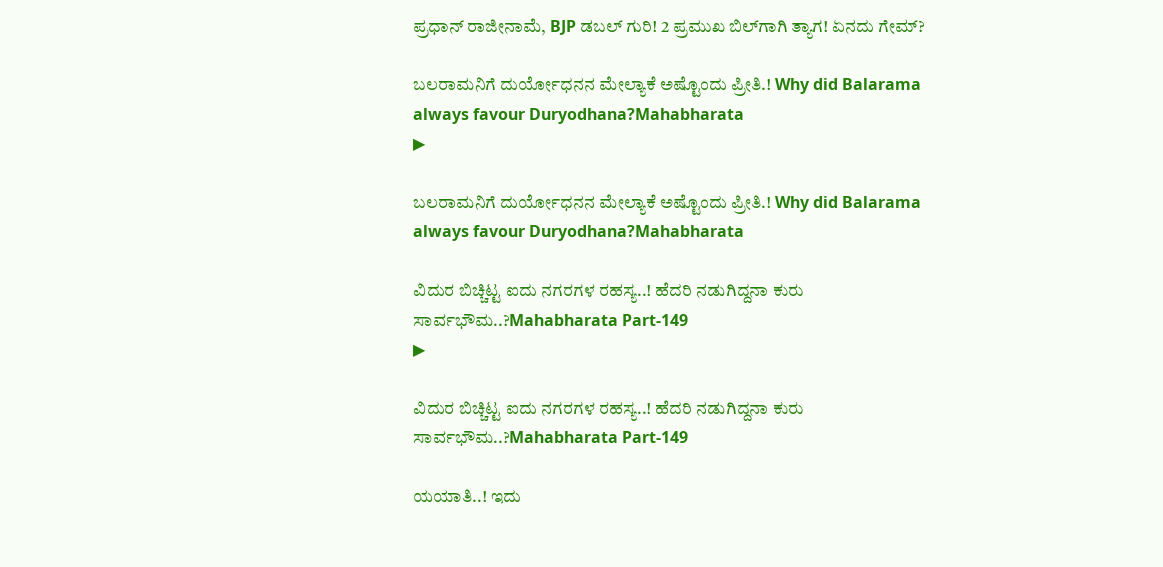ಪ್ರಧಾನ್ ರಾಜೀನಾಮೆ, BJP ಡಬಲ್‌ ಗುರಿ! 2 ಪ್ರಮುಖ ಬಿಲ್‌ಗಾಗಿ ತ್ಯಾಗ! ಏನದು ಗೇಮ್?

ಬಲರಾಮನಿಗೆ ದುರ್ಯೋಧನನ ಮೇಲ್ಯಾಕೆ ಅಷ್ಟೊಂದು ಪ್ರೀತಿ.! Why did Balarama always favour Duryodhana?Mahabharata
▶

ಬಲರಾಮನಿಗೆ ದುರ್ಯೋಧನನ ಮೇಲ್ಯಾಕೆ ಅಷ್ಟೊಂದು ಪ್ರೀತಿ.! Why did Balarama always favour Duryodhana?Mahabharata

ವಿದುರ ಬಿಚ್ಚಿಟ್ಟ ಐದು ನಗರಗಳ ರಹಸ್ಯ..! ಹೆದರಿ ನಡುಗಿದ್ದನಾ ಕುರು ಸಾರ್ವಭೌಮ..?Mahabharata Part-149
▶

ವಿದುರ ಬಿಚ್ಚಿಟ್ಟ ಐದು ನಗರಗಳ ರಹಸ್ಯ..! ಹೆದರಿ ನಡುಗಿದ್ದನಾ ಕುರು ಸಾರ್ವಭೌಮ..?Mahabharata Part-149

ಯಯಾತಿ..! ಇದು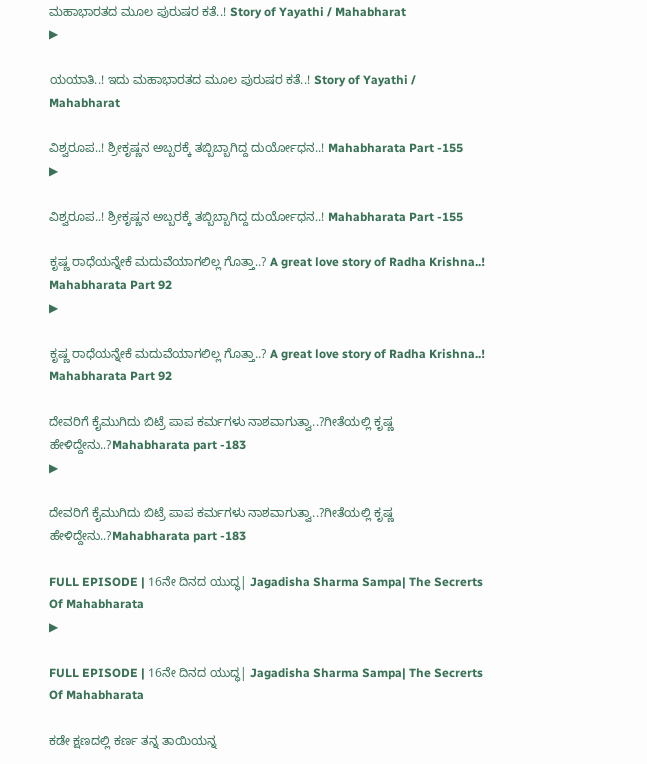ಮಹಾಭಾರತದ ಮೂಲ ಪುರುಷರ ಕತೆ..! Story of Yayathi / Mahabharat
▶

ಯಯಾತಿ..! ಇದು ಮಹಾಭಾರತದ ಮೂಲ ಪುರುಷರ ಕತೆ..! Story of Yayathi / Mahabharat

ವಿಶ್ವರೂಪ..! ಶ್ರೀಕೃಷ್ಣನ ಅಬ್ಬರಕ್ಕೆ ತಬ್ಬಿಬ್ಬಾಗಿದ್ದ ದುರ್ಯೋಧನ..! Mahabharata Part -155
▶

ವಿಶ್ವರೂಪ..! ಶ್ರೀಕೃಷ್ಣನ ಅಬ್ಬರಕ್ಕೆ ತಬ್ಬಿಬ್ಬಾಗಿದ್ದ ದುರ್ಯೋಧನ..! Mahabharata Part -155

ಕೃಷ್ಣ ರಾಧೆಯನ್ನೇಕೆ ಮದುವೆಯಾಗಲಿಲ್ಲ ಗೊತ್ತಾ..? A great love story of Radha Krishna..! Mahabharata Part 92
▶

ಕೃಷ್ಣ ರಾಧೆಯನ್ನೇಕೆ ಮದುವೆಯಾಗಲಿಲ್ಲ ಗೊತ್ತಾ..? A great love story of Radha Krishna..! Mahabharata Part 92

ದೇವರಿಗೆ ಕೈಮುಗಿದು ಬಿಟ್ರೆ ಪಾಪ ಕರ್ಮಗಳು ನಾಶವಾಗುತ್ವಾ..?ಗೀತೆಯಲ್ಲಿ ಕೃಷ್ಣ ಹೇಳಿದ್ದೇನು..?Mahabharata part -183
▶

ದೇವರಿಗೆ ಕೈಮುಗಿದು ಬಿಟ್ರೆ ಪಾಪ ಕರ್ಮಗಳು ನಾಶವಾಗುತ್ವಾ..?ಗೀತೆಯಲ್ಲಿ ಕೃಷ್ಣ ಹೇಳಿದ್ದೇನು..?Mahabharata part -183

FULL EPISODE | 16ನೇ ದಿನದ ಯುದ್ಧ| Jagadisha Sharma Sampa| The Secrerts Of Mahabharata
▶

FULL EPISODE | 16ನೇ ದಿನದ ಯುದ್ಧ| Jagadisha Sharma Sampa| The Secrerts Of Mahabharata

ಕಡೇ ಕ್ಷಣದಲ್ಲಿ ಕರ್ಣ ತನ್ನ ತಾಯಿಯನ್ನ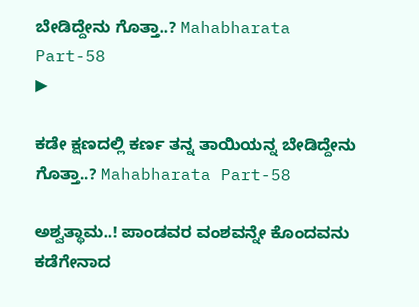ಬೇಡಿದ್ದೇನು ಗೊತ್ತಾ..? Mahabharata Part-58
▶

ಕಡೇ ಕ್ಷಣದಲ್ಲಿ ಕರ್ಣ ತನ್ನ ತಾಯಿಯನ್ನ ಬೇಡಿದ್ದೇನು ಗೊತ್ತಾ..? Mahabharata Part-58

ಅಶ್ವತ್ಥಾಮ..! ಪಾಂಡವರ ವಂಶವನ್ನೇ ಕೊಂದವನು ಕಡೆಗೇನಾದ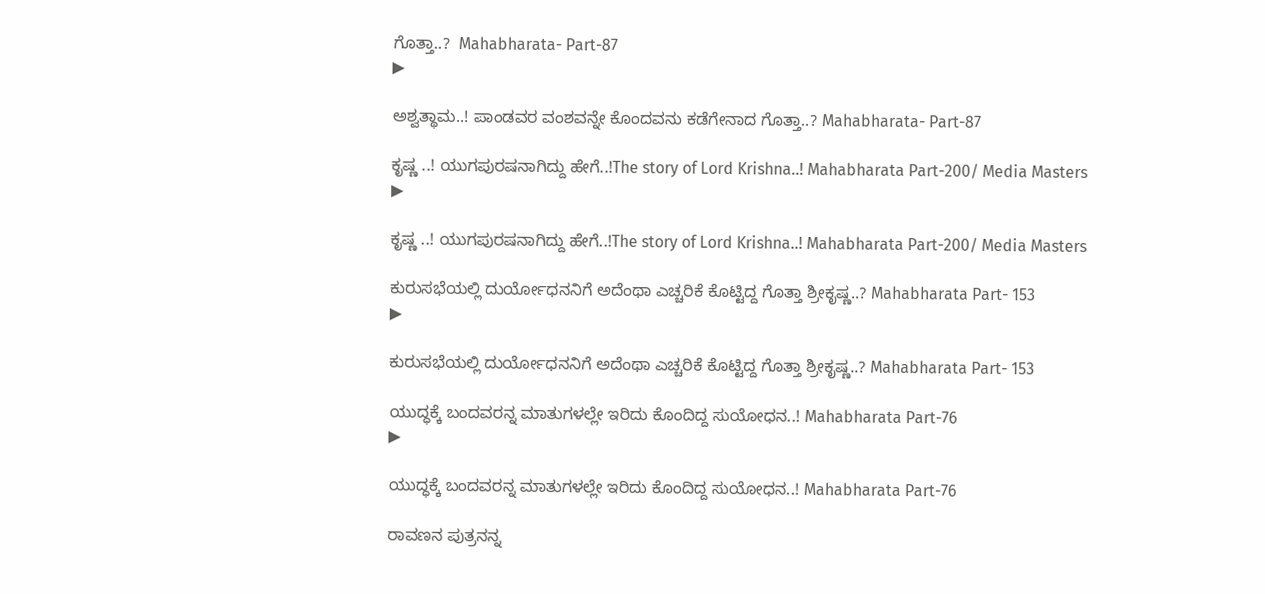ಗೊತ್ತಾ..?  Mahabharata- Part-87
▶

ಅಶ್ವತ್ಥಾಮ..! ಪಾಂಡವರ ವಂಶವನ್ನೇ ಕೊಂದವನು ಕಡೆಗೇನಾದ ಗೊತ್ತಾ..? Mahabharata- Part-87

ಕೃಷ್ಣ ..! ಯುಗಪುರಷನಾಗಿದ್ದು ಹೇಗೆ..!The story of Lord Krishna..! Mahabharata Part-200/ Media Masters
▶

ಕೃಷ್ಣ ..! ಯುಗಪುರಷನಾಗಿದ್ದು ಹೇಗೆ..!The story of Lord Krishna..! Mahabharata Part-200/ Media Masters

ಕುರುಸಭೆಯಲ್ಲಿ ದುರ್ಯೋಧನನಿಗೆ ಅದೆಂಥಾ ಎಚ್ಚರಿಕೆ ಕೊಟ್ಟಿದ್ದ ಗೊತ್ತಾ ಶ್ರೀಕೃಷ್ಣ..? Mahabharata Part- 153
▶

ಕುರುಸಭೆಯಲ್ಲಿ ದುರ್ಯೋಧನನಿಗೆ ಅದೆಂಥಾ ಎಚ್ಚರಿಕೆ ಕೊಟ್ಟಿದ್ದ ಗೊತ್ತಾ ಶ್ರೀಕೃಷ್ಣ..? Mahabharata Part- 153

ಯುದ್ಧಕ್ಕೆ ಬಂದವರನ್ನ ಮಾತುಗಳಲ್ಲೇ ಇರಿದು ಕೊಂದಿದ್ದ ಸುಯೋಧನ..! Mahabharata Part-76
▶

ಯುದ್ಧಕ್ಕೆ ಬಂದವರನ್ನ ಮಾತುಗಳಲ್ಲೇ ಇರಿದು ಕೊಂದಿದ್ದ ಸುಯೋಧನ..! Mahabharata Part-76

ರಾವಣನ ಪುತ್ರನನ್ನ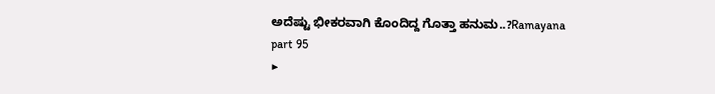ಅದೆಷ್ಟು ಭೀಕರವಾಗಿ ಕೊಂದಿದ್ದ ಗೊತ್ತಾ ಹನುಮ..?Ramayana part 95
▶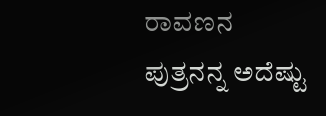ರಾವಣನ ಪುತ್ರನನ್ನ ಅದೆಷ್ಟು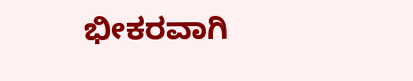ಭೀಕರವಾಗಿ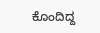ಕೊಂದಿದ್ದ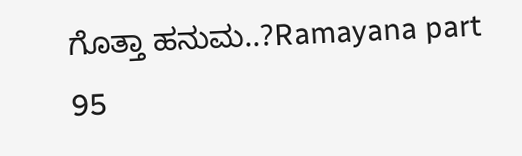ಗೊತ್ತಾ ಹನುಮ..?Ramayana part 95